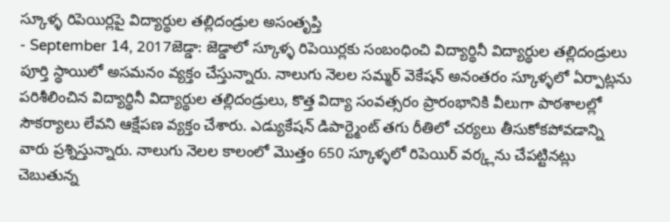స్కూళ్ళ రిపెయిర్లపై విద్యార్థుల తల్లిదండ్రుల అసంతృప్తి
- September 14, 2017జెడ్డా: జెడ్డాలో స్కూళ్ళ రిపెయిర్లకు సంబంధించి విద్యార్థినీ విద్యార్థుల తల్లిదండ్రులు పూర్తి స్థాయిలో అసమనం వ్యక్తం చేస్తున్నారు. నాలుగు నెలల సమ్మర్ వెకేషన్ అనంతరం స్కూళ్ళలో ఏర్పాట్లను పరిశీలించిన విద్యార్థినీ విద్యార్థుల తల్లిదండ్రులు, కొత్త విద్యా సంవత్సరం ప్రారంభానికి వీలుగా పాఠశాలల్లో సౌకర్యాలు లేవని ఆక్షేపణ వ్యక్తం చేశారు. ఎడ్యుకేషన్ డిపార్ట్మెంట్ తగు రీతిలో చర్యలు తీసుకోకపోవడాన్ని వారు ప్రశ్నిస్తున్నారు. నాలుగు నెలల కాలంలో మొత్తం 650 స్కూళ్ళలో రిపెయిర్ వర్క్లను చేపట్టినట్లు చెబుతున్న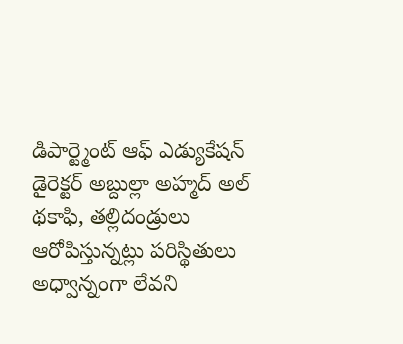డిపార్ట్మెంట్ ఆఫ్ ఎడ్యుకేషన్ డైరెక్టర్ అబ్దుల్లా అహ్మద్ అల్ థకాఫి, తల్లిదండ్రులు ఆరోపిస్తున్నట్లు పరిస్థితులు అధ్వాన్నంగా లేవని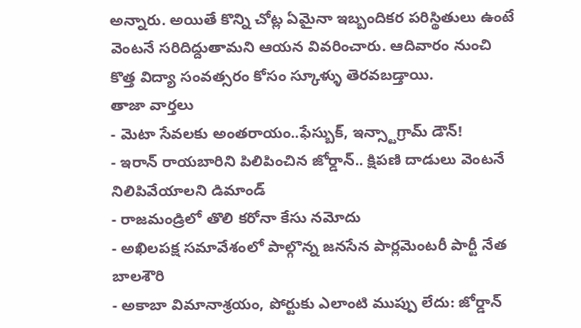అన్నారు. అయితే కొన్ని చోట్ల ఏమైనా ఇబ్బందికర పరిస్థితులు ఉంటే వెంటనే సరిదిద్దుతామని ఆయన వివరించారు. ఆదివారం నుంచి కొత్త విద్యా సంవత్సరం కోసం స్కూళ్ళు తెరవబడ్తాయి.
తాజా వార్తలు
- మెటా సేవలకు అంతరాయం..ఫేస్బుక్, ఇన్స్టాగ్రామ్ డౌన్!
- ఇరాన్ రాయబారిని పిలిపించిన జోర్డాన్.. క్షిపణి దాడులు వెంటనే నిలిపివేయాలని డిమాండ్
- రాజమండ్రిలో తొలి కరోనా కేసు నమోదు
- అఖిలపక్ష సమావేశంలో పాల్గొన్న జనసేన పార్లమెంటరీ పార్టీ నేత బాలశౌరి
- అకాబా విమానాశ్రయం, పోర్టుకు ఎలాంటి ముప్పు లేదు: జోర్డాన్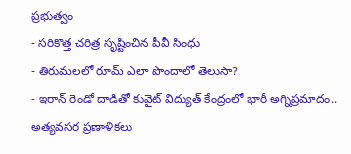ప్రభుత్వం
- సరికొత్త చరిత్ర సృష్టించిన పీవీ సింధు
- తిరుమలలో రూమ్ ఎలా పొందాలో తెలుసా?
- ఇరాన్ రెండో దాడితో కువైట్ విద్యుత్ కేంద్రంలో భారీ అగ్నిప్రమాదం.. అత్యవసర ప్రణాళికలు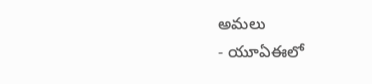అమలు
- యూఏఈలో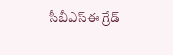సీబీఎస్ఈ గ్రేడ్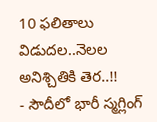10 ఫలితాలు విడుదల..నెలల అనిశ్చితికి తెర..!!
- సౌదీలో భారీ స్మగ్లింగ్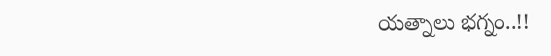యత్నాలు భగ్నం..!!